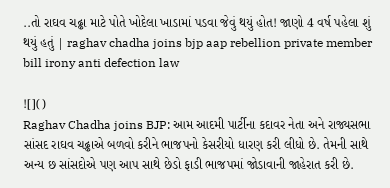..તો રાઘવ ચઢ્ઢા માટે પોતે ખોદેલા ખાડામાં પડવા જેવું થયું હોત! જાણો 4 વર્ષ પહેલા શું થયું હતું | raghav chadha joins bjp aap rebellion private member bill irony anti defection law

![]()
Raghav Chadha joins BJP: આમ આદમી પાર્ટીના કદાવર નેતા અને રાજ્યસભા સાંસદ રાઘવ ચઢ્ઢાએ બળવો કરીને ભાજપનો કેસરીયો ધારણ કરી લીધો છે. તેમની સાથે અન્ય છ સાંસદોએ પણ આપ સાથે છેડો ફાડી ભાજપમાં જોડાવાની જાહેરાત કરી છે.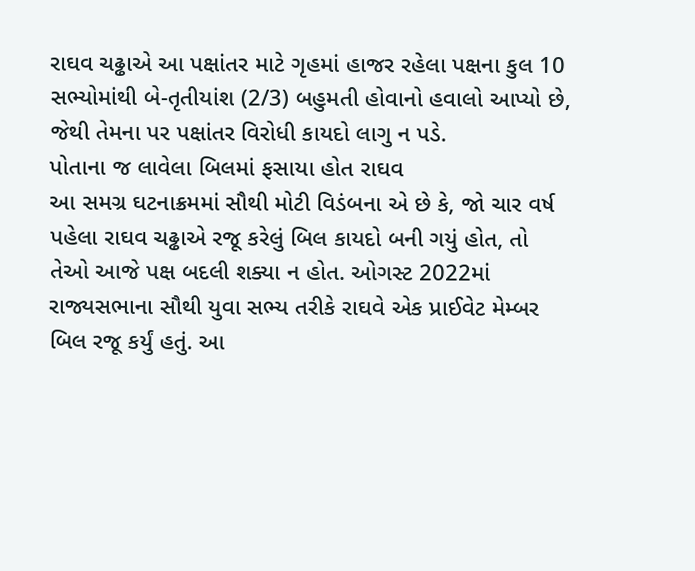રાઘવ ચઢ્ઢાએ આ પક્ષાંતર માટે ગૃહમાં હાજર રહેલા પક્ષના કુલ 10 સભ્યોમાંથી બે-તૃતીયાંશ (2/3) બહુમતી હોવાનો હવાલો આપ્યો છે, જેથી તેમના પર પક્ષાંતર વિરોધી કાયદો લાગુ ન પડે.
પોતાના જ લાવેલા બિલમાં ફસાયા હોત રાઘવ
આ સમગ્ર ઘટનાક્રમમાં સૌથી મોટી વિડંબના એ છે કે, જો ચાર વર્ષ પહેલા રાઘવ ચઢ્ઢાએ રજૂ કરેલું બિલ કાયદો બની ગયું હોત, તો તેઓ આજે પક્ષ બદલી શક્યા ન હોત. ઓગસ્ટ 2022માં રાજ્યસભાના સૌથી યુવા સભ્ય તરીકે રાઘવે એક પ્રાઈવેટ મેમ્બર બિલ રજૂ કર્યું હતું. આ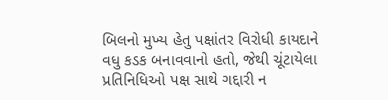બિલનો મુખ્ય હેતુ પક્ષાંતર વિરોધી કાયદાને વધુ કડક બનાવવાનો હતો, જેથી ચૂંટાયેલા પ્રતિનિધિઓ પક્ષ સાથે ગદ્દારી ન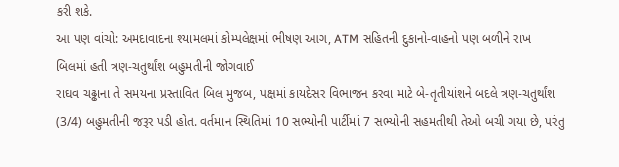કરી શકે.
આ પણ વાંચો: અમદાવાદના શ્યામલમાં કોમ્પલેક્ષમાં ભીષણ આગ, ATM સહિતની દુકાનો-વાહનો પણ બળીને રાખ
બિલમાં હતી ત્રણ-ચતુર્થાંશ બહુમતીની જોગવાઈ
રાઘવ ચઢ્ઢાના તે સમયના પ્રસ્તાવિત બિલ મુજબ, પક્ષમાં કાયદેસર વિભાજન કરવા માટે બે-તૃતીયાંશને બદલે ત્રણ-ચતુર્થાંશ (3/4) બહુમતીની જરૂર પડી હોત. વર્તમાન સ્થિતિમાં 10 સભ્યોની પાર્ટીમાં 7 સભ્યોની સહમતીથી તેઓ બચી ગયા છે, પરંતુ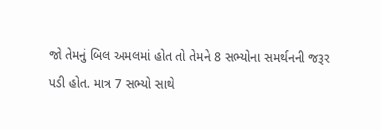જો તેમનું બિલ અમલમાં હોત તો તેમને 8 સભ્યોના સમર્થનની જરૂર પડી હોત. માત્ર 7 સભ્યો સાથે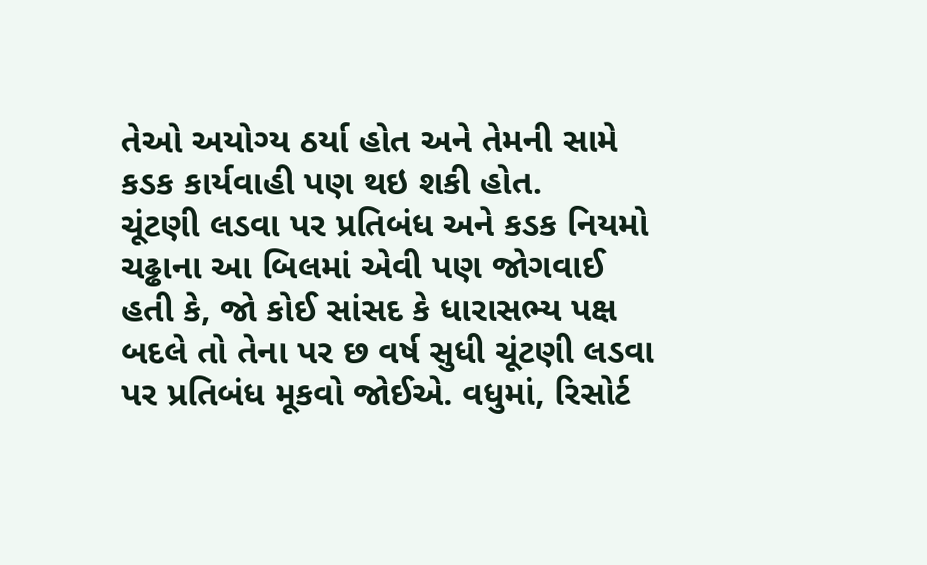તેઓ અયોગ્ય ઠર્યા હોત અને તેમની સામે કડક કાર્યવાહી પણ થઇ શકી હોત.
ચૂંટણી લડવા પર પ્રતિબંધ અને કડક નિયમો
ચઢ્ઢાના આ બિલમાં એવી પણ જોગવાઈ હતી કે, જો કોઈ સાંસદ કે ધારાસભ્ય પક્ષ બદલે તો તેના પર છ વર્ષ સુધી ચૂંટણી લડવા પર પ્રતિબંધ મૂકવો જોઈએ. વધુમાં, રિસોર્ટ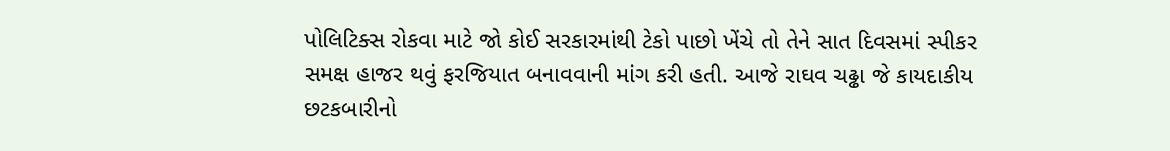પોલિટિક્સ રોકવા માટે જો કોઈ સરકારમાંથી ટેકો પાછો ખેંચે તો તેને સાત દિવસમાં સ્પીકર સમક્ષ હાજર થવું ફરજિયાત બનાવવાની માંગ કરી હતી. આજે રાઘવ ચઢ્ઢા જે કાયદાકીય છટકબારીનો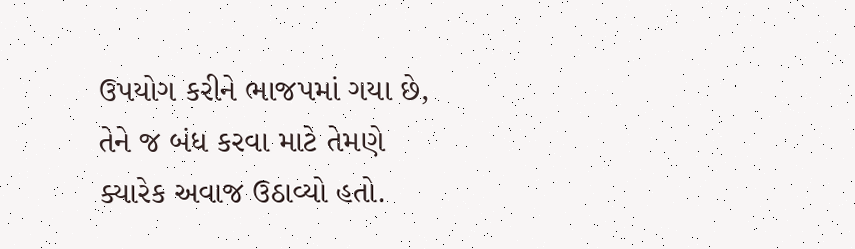ઉપયોગ કરીને ભાજપમાં ગયા છે, તેને જ બંધ કરવા માટે તેમણે ક્યારેક અવાજ ઉઠાવ્યો હતો.